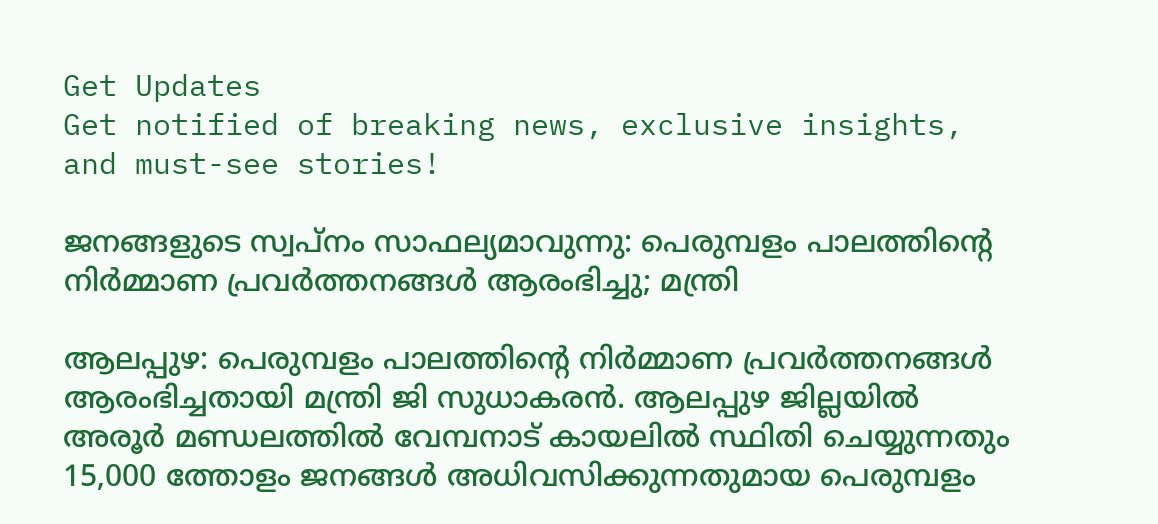Get Updates
Get notified of breaking news, exclusive insights, and must-see stories!

ജനങ്ങളുടെ സ്വപ്നം സാഫല്യമാവുന്നു: പെരുമ്പളം പാലത്തിന്‍റെ നിർമ്മാണ പ്രവർത്തനങ്ങൾ ആരംഭിച്ചു; മന്ത്രി

ആലപ്പുഴ: പെരുമ്പളം പാലത്തിൻ്റെ നിർമ്മാണ പ്രവർത്തനങ്ങൾ ആരംഭിച്ചതായി മന്ത്രി ജി സുധാകരന്‍. ആലപ്പുഴ ജില്ലയിൽ അരൂർ മണ്ഡലത്തിൽ വേമ്പനാട് കായലില്‍ സ്ഥിതി ചെയ്യുന്നതും 15,000 ത്തോളം ജനങ്ങള്‍ അധിവസിക്കുന്നതുമായ പെരുമ്പളം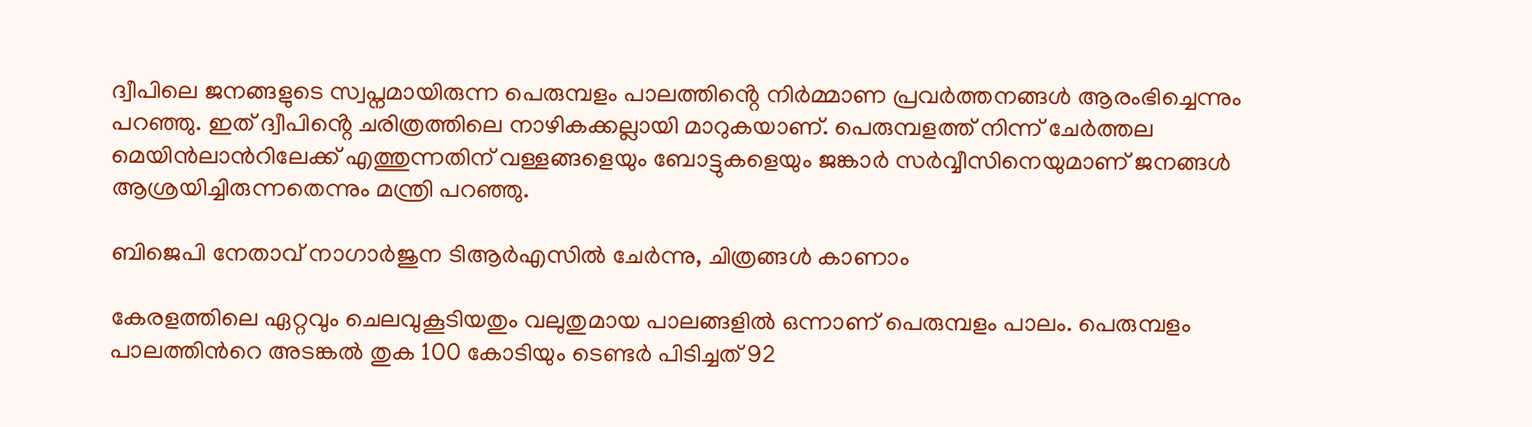ദ്വീപിലെ ജനങ്ങളുടെ സ്വപ്നമായിരുന്ന പെരുമ്പളം പാലത്തിൻ്റെ നിർമ്മാണ പ്രവർത്തനങ്ങൾ ആരംഭിച്ചെന്നും പറഞ്ഞു. ഇത് ദ്വീപിൻ്റെ ചരിത്രത്തിലെ നാഴികക്കല്ലായി മാറുകയാണ്. പെരുമ്പളത്ത് നിന്ന് ചേര്‍ത്തല മെയിന്‍ലാന്‍റിലേക്ക് എത്തുന്നതിന് വള്ളങ്ങളെയും ബോട്ടുകളെയും ജങ്കാർ സര്‍വ്വീസിനെയുമാണ് ജനങ്ങള്‍ ആശ്രയിച്ചിരുന്നതെന്നും മന്ത്രി പറഞ്ഞു.

ബിജെപി നേതാവ് നാഗാര്‍ജുന ടിആര്‍എസില്‍ ചേര്‍ന്നു, ചിത്രങ്ങള്‍ കാണാം

കേരളത്തിലെ ഏറ്റവും ചെലവുകൂടിയതും വലുതുമായ പാലങ്ങളില്‍ ഒന്നാണ് പെരുമ്പളം പാലം. പെരുമ്പളം പാലത്തിന്‍റെ അടങ്കല്‍ തുക 100 കോടിയും ടെണ്ടര്‍ പിടിച്ചത് 92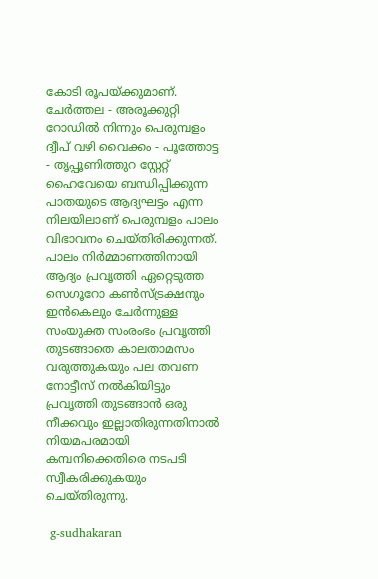കോടി രൂപയ്ക്കുമാണ്. ചേര്‍ത്തല - അരൂക്കുറ്റി റോഡില്‍ നിന്നും പെരുമ്പളം ദ്വീപ് വഴി വൈക്കം - പൂത്തോട്ട - തൃപ്പൂണിത്തുറ സ്റ്റേറ്റ് ഹൈവേയെ ബന്ധിപ്പിക്കുന്ന പാതയുടെ ആദ്യഘട്ടം എന്ന നിലയിലാണ് പെരുമ്പളം പാലം വിഭാവനം ചെയ്തിരിക്കുന്നത്. പാലം നിർമ്മാണത്തിനായി ആദ്യം പ്രവൃത്തി ഏറ്റെടുത്ത സെഗൂറോ കണ്‍സ്ട്രക്ഷനും ഇന്‍കെലും ചേര്‍ന്നുള്ള സംയുക്ത സംരംഭം പ്രവൃത്തി തുടങ്ങാതെ കാലതാമസം വരുത്തുകയും പല തവണ നോട്ടീസ് നല്‍കിയിട്ടും പ്രവൃത്തി തുടങ്ങാന്‍ ഒരു നീക്കവും ഇല്ലാതിരുന്നതിനാല്‍ നിയമപരമായി കമ്പനിക്കെതിരെ നടപടി സ്വീകരിക്കുകയും ചെയ്തിരുന്നു.

 g-sudhakaran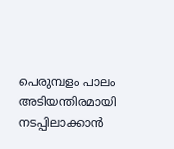പെരുമ്പളം പാലം അടിയന്തിരമായി നടപ്പിലാക്കാന്‍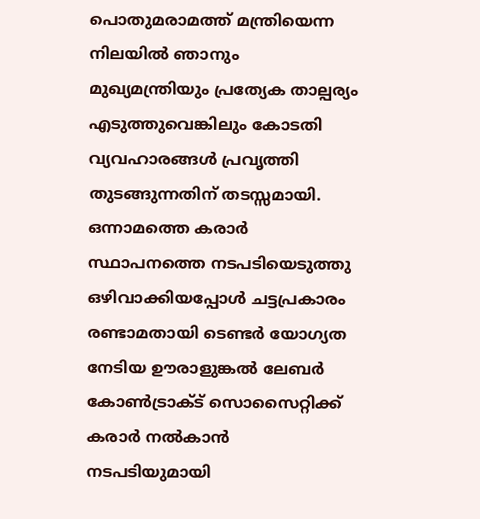പൊതുമരാമത്ത് മന്ത്രിയെന്ന നിലയിൽ ഞാനും മുഖ്യമന്ത്രിയും പ്രത്യേക താല്പര്യം എടുത്തുവെങ്കിലും കോടതി വ്യവഹാരങ്ങള്‍ പ്രവൃത്തി തുടങ്ങുന്നതിന് തടസ്സമായി. ഒന്നാമത്തെ കരാര്‍ സ്ഥാപനത്തെ നടപടിയെടുത്തു ഒഴിവാക്കിയപ്പോള്‍ ചട്ടപ്രകാരം രണ്ടാമതായി ടെണ്ടര്‍ യോഗ്യത നേടിയ ഊരാളുങ്കല്‍ ലേബര്‍ കോണ്‍ട്രാക്ട് സൊസൈറ്റിക്ക് കരാര്‍ നല്‍കാന്‍ നടപടിയുമായി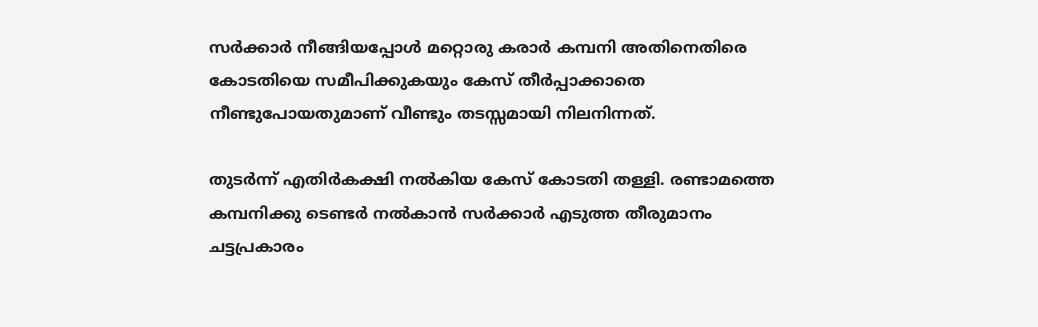സര്‍ക്കാര്‍ നീങ്ങിയപ്പോള്‍ മറ്റൊരു കരാര്‍ കമ്പനി അതിനെതിരെ കോടതിയെ സമീപിക്കുകയും കേസ് തീര്‍പ്പാക്കാതെ നീണ്ടുപോയതുമാണ് വീണ്ടും തടസ്സമായി നിലനിന്നത്.

തുടർന്ന് എതിർകക്ഷി നൽകിയ കേസ് കോടതി തള്ളി. രണ്ടാമത്തെ കമ്പനിക്കു ടെണ്ടർ നൽകാൻ സർക്കാർ എടുത്ത തീരുമാനം ചട്ടപ്രകാരം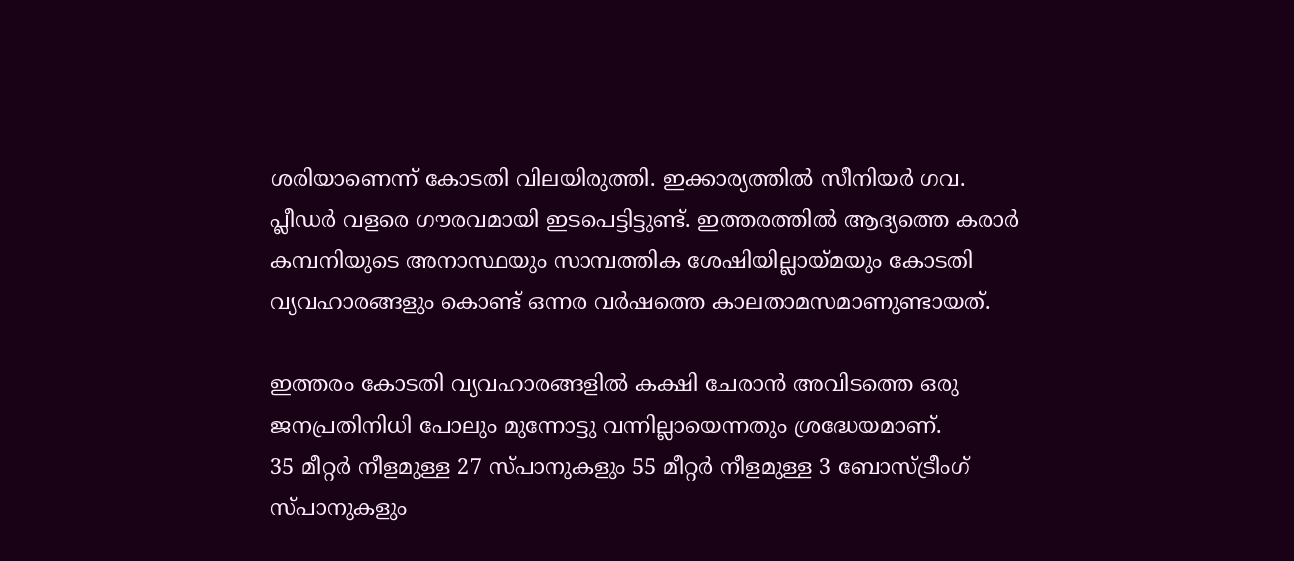ശരിയാണെന്ന് കോടതി വിലയിരുത്തി. ഇക്കാര്യത്തിൽ സീനിയർ ഗവ. പ്ലീഡർ വളരെ ഗൗരവമായി ഇടപെട്ടിട്ടുണ്ട്. ഇത്തരത്തില്‍ ആദ്യത്തെ കരാര്‍ കമ്പനിയുടെ അനാസ്ഥയും സാമ്പത്തിക ശേഷിയില്ലായ്മയും കോടതി വ്യവഹാരങ്ങളും കൊണ്ട് ഒന്നര വര്‍ഷത്തെ കാലതാമസമാണുണ്ടായത്.

ഇത്തരം കോടതി വ്യവഹാരങ്ങളില്‍ കക്ഷി ചേരാന്‍ അവിടത്തെ ഒരു ജനപ്രതിനിധി പോലും മുന്നോട്ടു വന്നില്ലായെന്നതും ശ്രദ്ധേയമാണ്.
35 മീറ്റര്‍ നീളമുള്ള 27 സ്പാനുകളും 55 മീറ്റര്‍ നീളമുള്ള 3 ബോസ്ട്രീംഗ് സ്പാനുകളും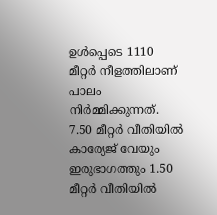ഉള്‍പ്പെടെ 1110 മീറ്റര്‍ നീളത്തിലാണ് പാലം നിര്‍മ്മിക്കുന്നത്. 7.50 മീറ്റര്‍ വീതിയില്‍ കാര്യേജ് വേയും ഇരുഭാഗത്തും 1.50 മീറ്റര്‍ വീതിയില്‍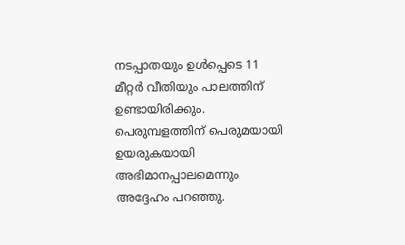നടപ്പാതയും ഉള്‍പ്പെടെ 11 മീറ്റര്‍ വീതിയും പാലത്തിന് ഉണ്ടായിരിക്കും.
പെരുമ്പളത്തിന് പെരുമയായി ഉയരുകയായി അഭിമാനപ്പാലമെന്നും അദ്ദേഹം പറഞ്ഞു.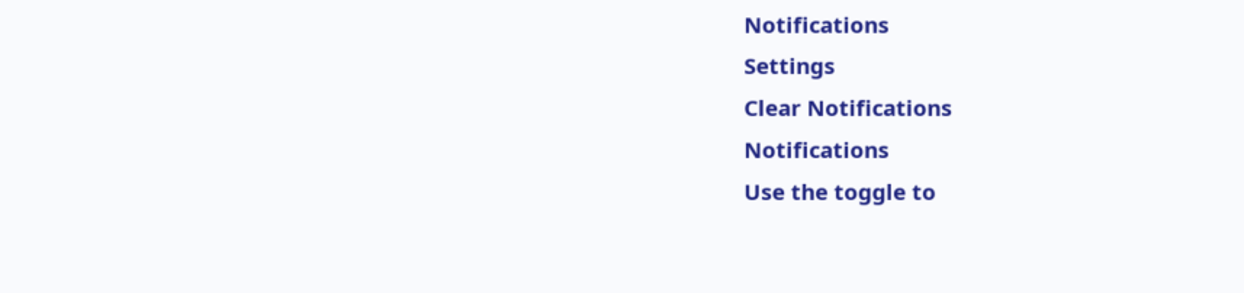Notifications
Settings
Clear Notifications
Notifications
Use the toggle to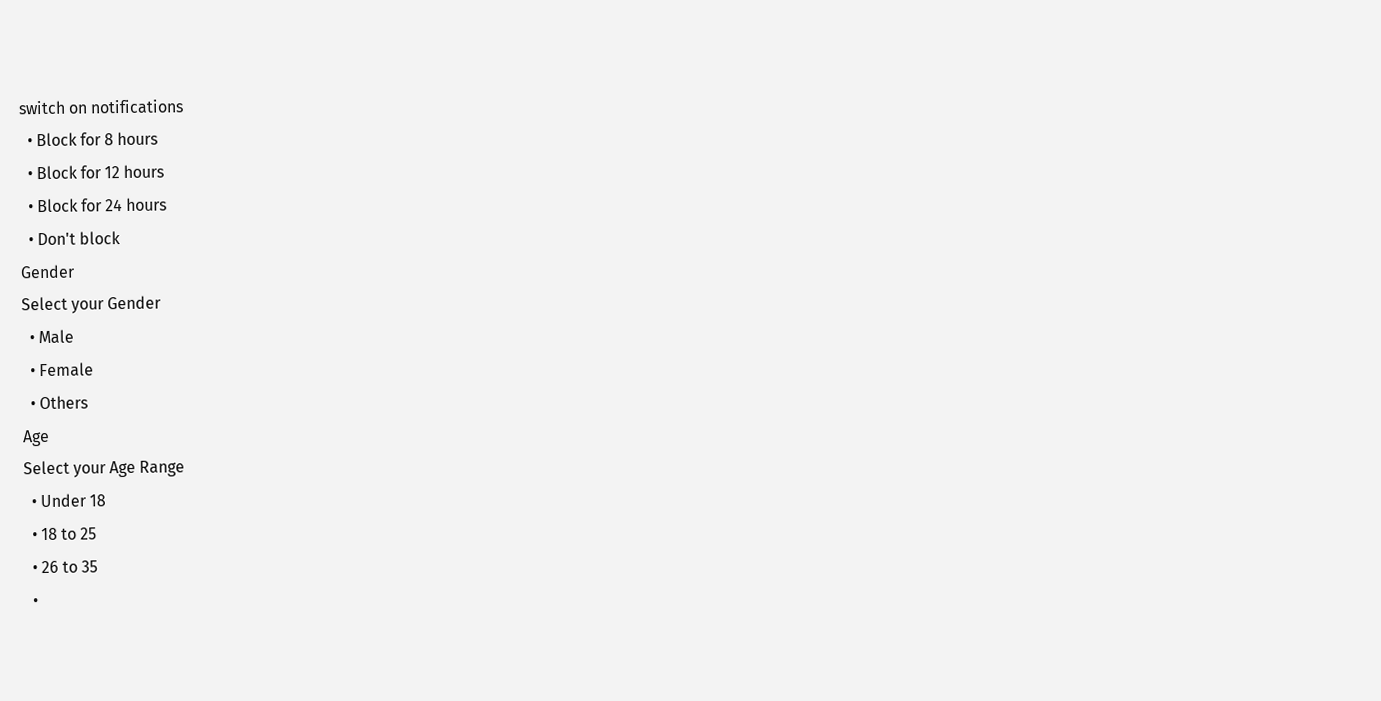switch on notifications
  • Block for 8 hours
  • Block for 12 hours
  • Block for 24 hours
  • Don't block
Gender
Select your Gender
  • Male
  • Female
  • Others
Age
Select your Age Range
  • Under 18
  • 18 to 25
  • 26 to 35
  •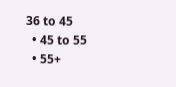36 to 45
  • 45 to 55
  • 55+